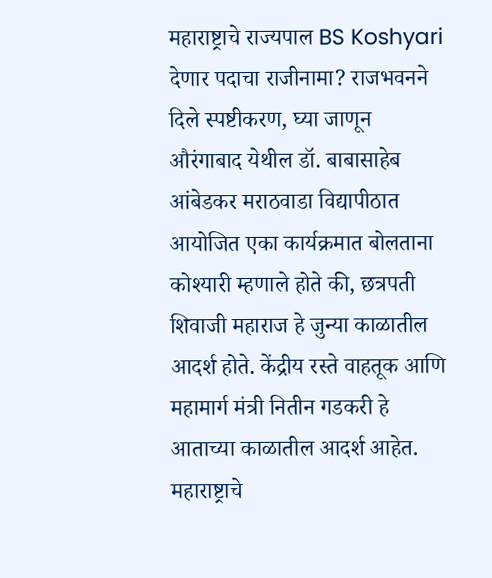महाराष्ट्राचे राज्यपाल BS Koshyari देणार पदाचा राजीनामा? राजभवनने दिले स्पष्टीकरण, घ्या जाणून
औरंगाबाद येथील डॉ. बाबासाहेब आंबेडकर मराठवाडा विद्यापीठात आयोजित एका कार्यक्रमात बोलताना कोश्यारी म्हणाले होते की, छत्रपती शिवाजी महाराज हे जुन्या काळातील आदर्श होते. केंद्रीय रस्ते वाहतूक आणि महामार्ग मंत्री नितीन गडकरी हे आताच्या काळातील आदर्श आहेत.
महाराष्ट्राचे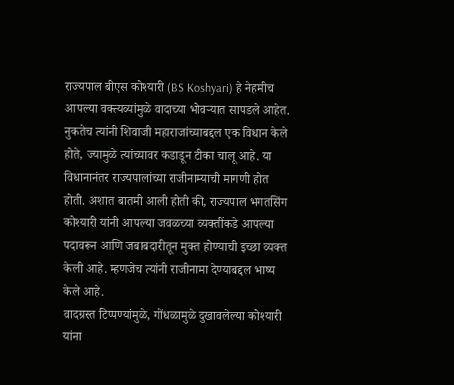राज्यपाल बीएस कोश्यारी (BS Koshyari) हे नेहमीच आपल्या वक्त्यव्यांमुळे वादाच्या भोवऱ्यात सापडले आहेत. नुकतेच त्यांनी शिवाजी महाराजांच्याबद्दल एक विधान केले होते, ज्यामुळे त्यांच्यावर कडाडून टीका चालू आहे. या विधानानंतर राज्यपालांच्या राजीनाम्याची मागणी होत होती. अशात बातमी आली होती की, राज्यपाल भगतसिंग कोश्यारी यांनी आपल्या जवळच्या व्यक्तींकडे आपल्या पदावरून आणि जबाबदारीतून मुक्त होण्याची इच्छा व्यक्त केली आहे. म्हणजेच त्यांनी राजीनामा देण्याबद्दल भाष्य केले आहे.
वादग्रस्त टिप्पण्यांमुळे, गोंधळामुळे दुखावलेल्या कोश्यारी यांना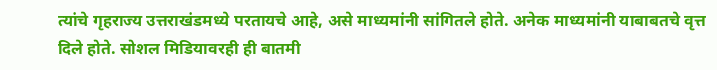त्यांचे गृहराज्य उत्तराखंडमध्ये परतायचे आहे, असे माध्यमांनी सांगितले होते. अनेक माध्यमांनी याबाबतचे वृत्त दिले होते. सोशल मिडियावरही ही बातमी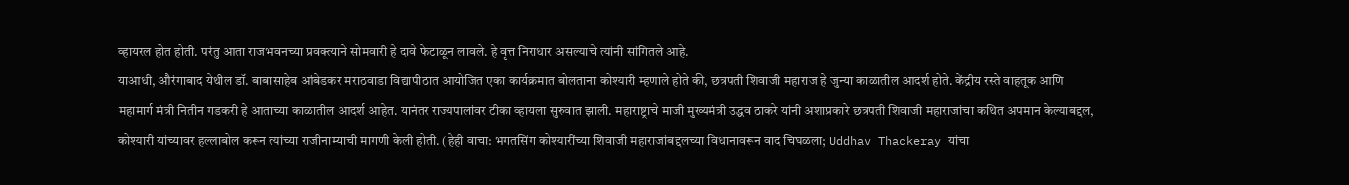व्हायरल होत होती. परंतु आता राजभवनच्या प्रवक्त्याने सोमवारी हे दावे फेटाळून लावले. हे वृत्त निराधार असल्याचे त्यांनी सांगितले आहे.
याआधी, औरंगाबाद येथील डॉ. बाबासाहेब आंबेडकर मराठवाडा विद्यापीठात आयोजित एका कार्यक्रमात बोलताना कोश्यारी म्हणाले होते की, छत्रपती शिवाजी महाराज हे जुन्या काळातील आदर्श होते. केंद्रीय रस्ते वाहतूक आणि महामार्ग मंत्री नितीन गडकरी हे आताच्या काळातील आदर्श आहेत. यानंतर राज्यपालांवर टीका व्हायला सुरुवात झाली. महाराष्ट्राचे माजी मुख्यमंत्री उद्धव ठाकरे यांनी अशाप्रकारे छत्रपती शिवाजी महाराजांचा कथित अपमान केल्याबद्दल, कोश्यारी यांच्यावर हल्लाबोल करून त्यांच्या राजीनाम्याची मागणी केली होती. (हेही वाचा: भगतसिंग कोश्यारींच्या शिवाजी महाराजांबद्दलच्या विधानावरून वाद चिघळला; Uddhav Thackeray यांचा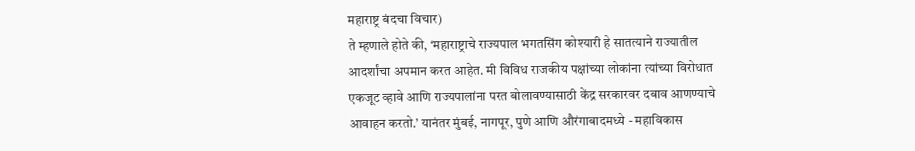महाराष्ट्र बंदचा विचार)
ते म्हणाले होते की, ‘महाराष्ट्राचे राज्यपाल भगतसिंग कोश्यारी हे सातत्याने राज्यातील आदर्शांचा अपमान करत आहेत. मी विविध राजकीय पक्षांच्या लोकांना त्यांच्या विरोधात एकजूट व्हावे आणि राज्यपालांना परत बोलावण्यासाठी केंद्र सरकारवर दबाव आणण्याचे आवाहन करतो.’ यानंतर मुंबई, नागपूर, पुणे आणि औरंगाबादमध्ये - महाविकास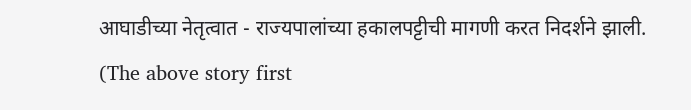आघाडीच्या नेतृत्वात - राज्यपालांच्या हकालपट्टीची मागणी करत निदर्शने झाली.
(The above story first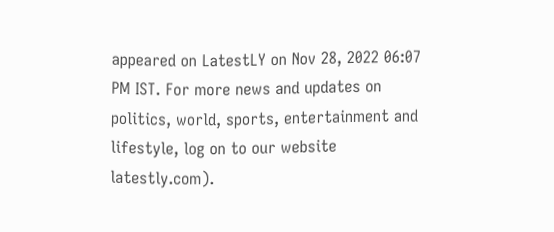appeared on LatestLY on Nov 28, 2022 06:07 PM IST. For more news and updates on politics, world, sports, entertainment and lifestyle, log on to our website latestly.com).